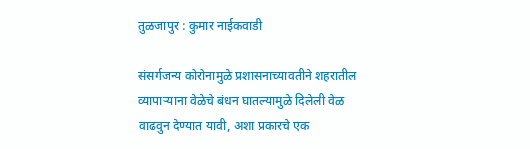तुळजापुर : कुमार नाईकवाडी

संसर्गजन्य कोरोनामुळे प्रशासनाच्यावतीने शहरातील व्यापाऱ्याना वेळेचे बंधन घातल्यामुळे दिलेली वेळ वाढवुन देण्यात यावी, अशा प्रकारचे एक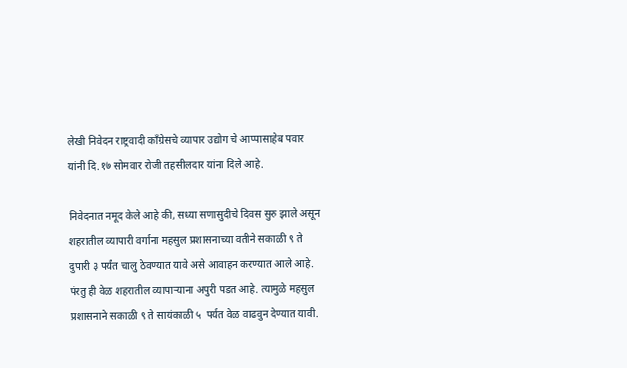लेखी निवेदन राष्ट्रवादी काँग्रेसचे व्यापार उद्योग चे आप्पासाहेब पवार यांनी दि.१७ सोमवार रोजी तहसीलदार यांना दिले आहे.

निवेदनात नमूद केले आहे की, सध्या सणासुदीचे दिवस सुरु झाले असून शहरातील व्यापारी वर्गाना महसुल प्रशासनाच्या वतीने सकाळी ९ ते दुपारी ३ पर्यंत चालु ठेवण्यात यावे असे आवाहन करण्यात आले आहे. पंरतु ही वेळ शहरातील व्यापाऱ्याना अपुरी पडत आहे. त्यामुळे महसुल प्रशासनाने सकाळी ९ ते सायंकाळी ५  पर्यत वेळ वाढवुन देण्यात यावी.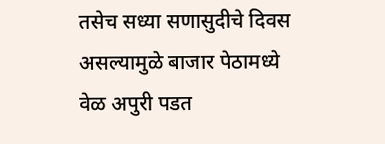तसेच सध्या सणासुदीचे दिवस असल्यामुळे बाजार पेठामध्ये वेळ अपुरी पडत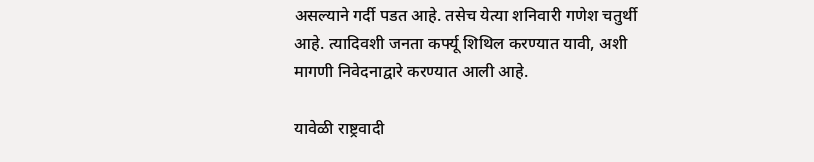असल्याने गर्दी पडत आहे. तसेच येत्या शनिवारी गणेश चतुर्थी आहे. त्यादिवशी जनता कर्फ्यू शिथिल करण्यात यावी, अशी मागणी निवेदनाद्वारे करण्यात आली आहे.

यावेळी राष्ट्रवादी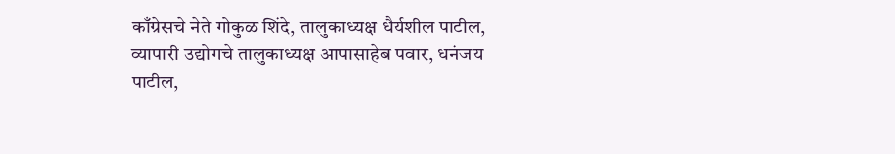काँग्रेसचे नेते गोकुळ शिंदे, तालुकाध्यक्ष धैर्यशील पाटील, व्यापारी उद्योगचे तालुकाध्यक्ष आपासाहेब पवार, धनंजय पाटील,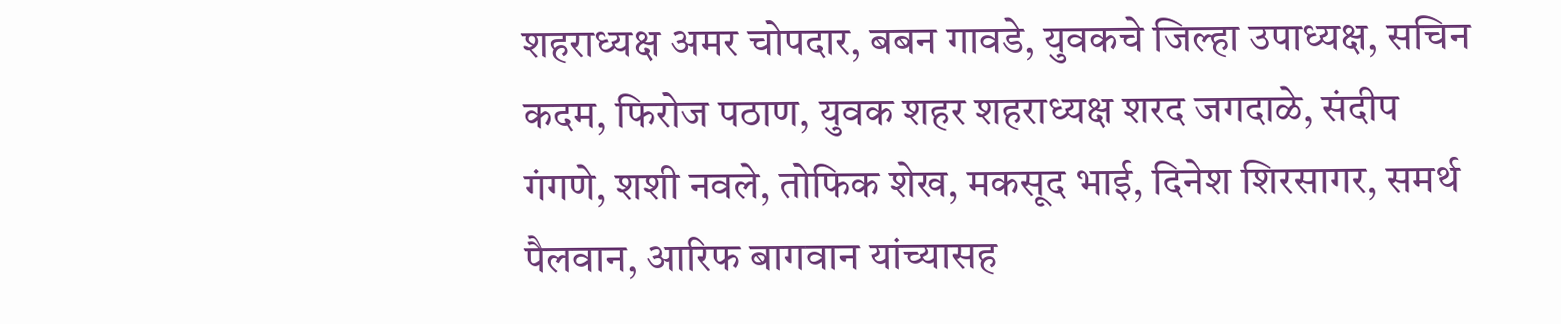शहराध्यक्ष अमर चोपदार, बबन गावडे, युवकचे जिल्हा उपाध्यक्ष, सचिन कदम, फिरोज पठाण, युवक शहर शहराध्यक्ष शरद जगदाळे, संदीप गंगणे, शशी नवले, तोफिक शेख, मकसूद भाई, दिनेश शिरसागर, समर्थ पैलवान, आरिफ बागवान यांच्यासह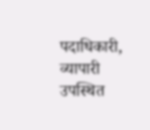पदाधिकारी, व्यापारी उपस्थित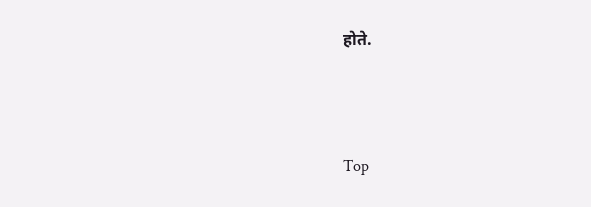होते.





Top